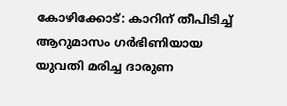കോഴിക്കോട്: കാറിന് തീപിടിച്ച് ആറുമാസം ഗർഭിണിയായ യുവതി മരിച്ച ദാരുണ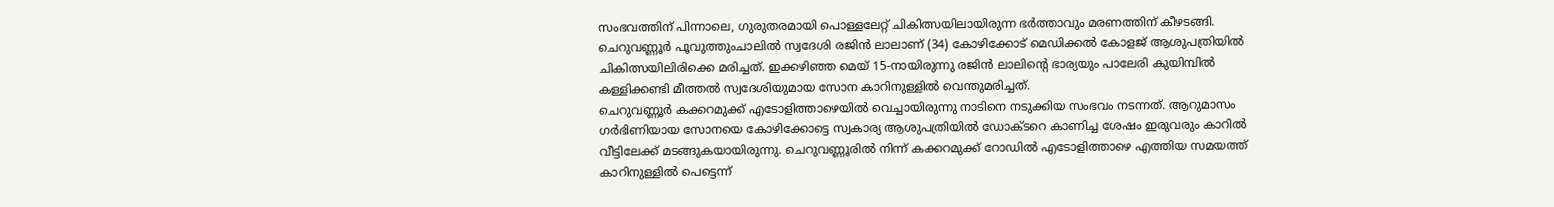സംഭവത്തിന് പിന്നാലെ, ഗുരുതരമായി പൊള്ളലേറ്റ് ചികിത്സയിലായിരുന്ന ഭർത്താവും മരണത്തിന് കീഴടങ്ങി. ചെറുവണ്ണൂർ പൂവുത്തുംചാലിൽ സ്വദേശി രജിൻ ലാലാണ് (34) കോഴിക്കോട് മെഡിക്കൽ കോളജ് ആശുപത്രിയിൽ ചികിത്സയിലിരിക്കെ മരിച്ചത്. ഇക്കഴിഞ്ഞ മെയ് 15-നായിരുന്നു രജിൻ ലാലിന്റെ ഭാര്യയും പാലേരി കുയിമ്പിൽ കള്ളിക്കണ്ടി മീത്തൽ സ്വദേശിയുമായ സോന കാറിനുള്ളിൽ വെന്തുമരിച്ചത്.
ചെറുവണ്ണൂർ കക്കറമുക്ക് എടോളിത്താഴെയിൽ വെച്ചായിരുന്നു നാടിനെ നടുക്കിയ സംഭവം നടന്നത്. ആറുമാസം ഗർഭിണിയായ സോനയെ കോഴിക്കോട്ടെ സ്വകാര്യ ആശുപത്രിയിൽ ഡോക്ടറെ കാണിച്ച ശേഷം ഇരുവരും കാറിൽ വീട്ടിലേക്ക് മടങ്ങുകയായിരുന്നു. ചെറുവണ്ണൂരിൽ നിന്ന് കക്കറമുക്ക് റോഡിൽ എടോളിത്താഴെ എത്തിയ സമയത്ത് കാറിനുള്ളിൽ പെട്ടെന്ന്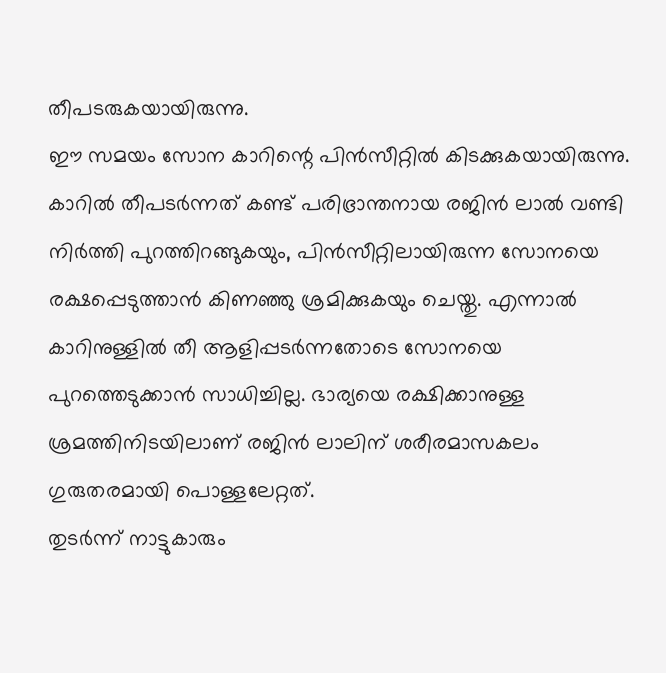തീപടരുകയായിരുന്നു.
ഈ സമയം സോന കാറിന്റെ പിൻസീറ്റിൽ കിടക്കുകയായിരുന്നു. കാറിൽ തീപടർന്നത് കണ്ട് പരിഭ്രാന്തനായ രജിൻ ലാൽ വണ്ടി നിർത്തി പുറത്തിറങ്ങുകയും, പിൻസീറ്റിലായിരുന്ന സോനയെ രക്ഷപ്പെടുത്താൻ കിണഞ്ഞു ശ്രമിക്കുകയും ചെയ്തു. എന്നാൽ കാറിനുള്ളിൽ തീ ആളിപ്പടർന്നതോടെ സോനയെ പുറത്തെടുക്കാൻ സാധിച്ചില്ല. ഭാര്യയെ രക്ഷിക്കാനുള്ള ശ്രമത്തിനിടയിലാണ് രജിൻ ലാലിന് ശരീരമാസകലം ഗുരുതരമായി പൊള്ളലേറ്റത്.
തുടർന്ന് നാട്ടുകാരും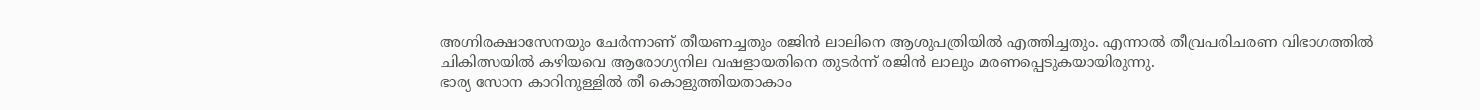അഗ്നിരക്ഷാസേനയും ചേർന്നാണ് തീയണച്ചതും രജിൻ ലാലിനെ ആശുപത്രിയിൽ എത്തിച്ചതും. എന്നാൽ തീവ്രപരിചരണ വിഭാഗത്തിൽ ചികിത്സയിൽ കഴിയവെ ആരോഗ്യനില വഷളായതിനെ തുടർന്ന് രജിൻ ലാലും മരണപ്പെടുകയായിരുന്നു.
ഭാര്യ സോന കാറിനുള്ളിൽ തീ കൊളുത്തിയതാകാം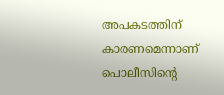അപകടത്തിന് കാരണമെന്നാണ് പൊലീസിന്റെ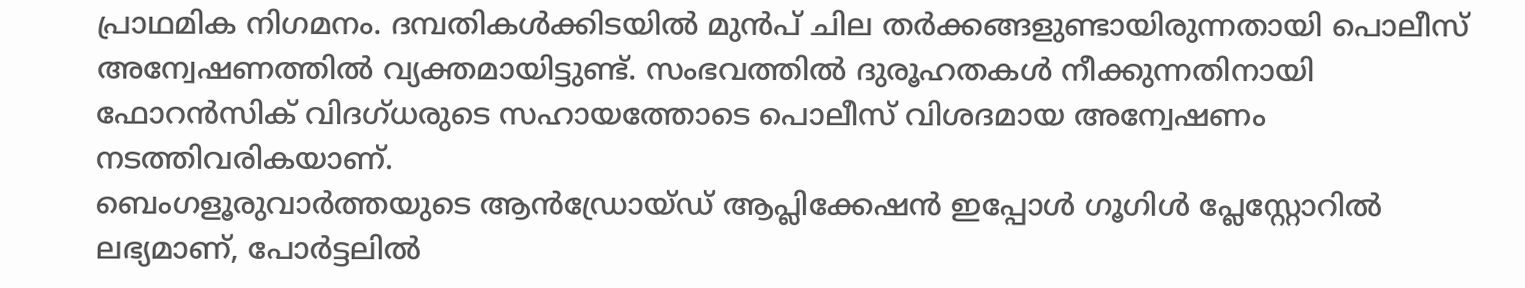പ്രാഥമിക നിഗമനം. ദമ്പതികൾക്കിടയിൽ മുൻപ് ചില തർക്കങ്ങളുണ്ടായിരുന്നതായി പൊലീസ് അന്വേഷണത്തിൽ വ്യക്തമായിട്ടുണ്ട്. സംഭവത്തിൽ ദുരൂഹതകൾ നീക്കുന്നതിനായി ഫോറൻസിക് വിദഗ്ധരുടെ സഹായത്തോടെ പൊലീസ് വിശദമായ അന്വേഷണം നടത്തിവരികയാണ്.
ബെംഗളൂരുവാർത്തയുടെ ആൻഡ്രോയ്ഡ് ആപ്ലിക്കേഷൻ ഇപ്പോൾ ഗൂഗിൾ പ്ലേസ്റ്റോറിൽ ലഭ്യമാണ്, പോർട്ടലിൽ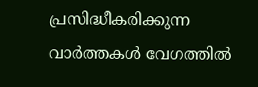പ്രസിദ്ധീകരിക്കുന്ന വാർത്തകൾ വേഗത്തിൽ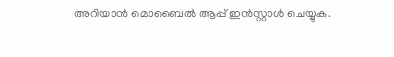അറിയാൻ മൊബൈൽ ആപ്പ് ഇൻസ്റ്റാൾ ചെയ്യുക.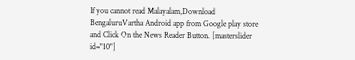If you cannot read Malayalam,Download BengaluruVartha Android app from Google play store and Click On the News Reader Button. [masterslider id="10"]